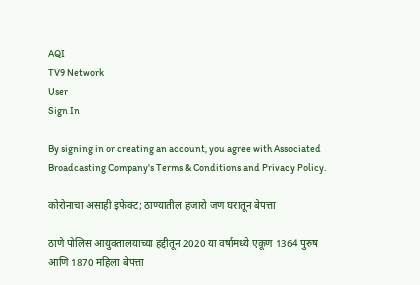AQI
TV9 Network
User
Sign In

By signing in or creating an account, you agree with Associated Broadcasting Company's Terms & Conditions and Privacy Policy.

कोरोनाचा असाही इफेक्ट; ठाण्यातील हजारो जण घरातून बेपत्ता

ठाणे पोलिस आयुक्तालयाच्या हद्दीतून 2020 या वर्षामध्ये एकूण 1364 पुरुष आणि 1870 महिला बेपत्ता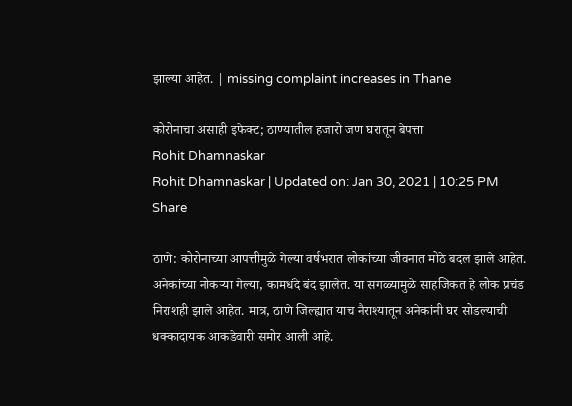झाल्या आहेत. | missing complaint increases in Thane

कोरोनाचा असाही इफेक्ट; ठाण्यातील हजारो जण घरातून बेपत्ता
Rohit Dhamnaskar
Rohit Dhamnaskar | Updated on: Jan 30, 2021 | 10:25 PM
Share

ठाणे: कोरोनाच्या आपत्तीमुळे गेल्या वर्षभरात लोकांच्या जीवनात मोठे बदल झाले आहेत. अनेकांच्या नोकऱ्या गेल्या, कामधंदे बंद झालेत. या सगळ्यामुळे साहजिकत हे लोक प्रचंड निराशही झाले आहेत. मात्र, ठाणे जिल्ह्यात याच नैराश्यातून अनेकांनी घर सोडल्याची धक्कादायक आकडेवारी समोर आली आहे.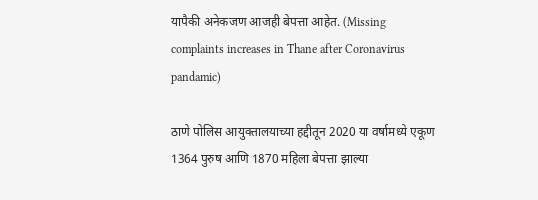यापैकी अनेकजण आजही बेपत्ता आहेत. (Missing complaints increases in Thane after Coronavirus pandamic)

ठाणे पोलिस आयुक्तालयाच्या हद्दीतून 2020 या वर्षामध्ये एकूण 1364 पुरुष आणि 1870 महिला बेपत्ता झाल्या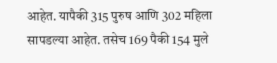आहेत. यापैकी 315 पुरुष आणि 302 महिला सापडल्या आहेत. तसेच 169 पैकी 154 मुले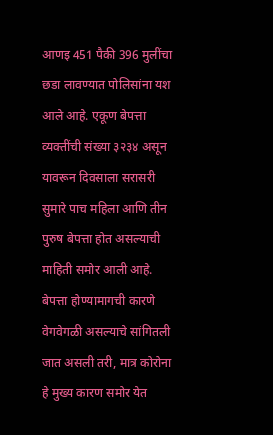आणइ 451 पैकी 396 मुलींचा छडा लावण्यात पोलिसांना यश आले आहे. एकूण बेपत्ता व्यक्तींची संख्या ३२३४ असून यावरून दिवसाला सरासरी सुमारे पाच महिला आणि तीन पुरुष बेपत्ता होत असल्याची माहिती समोर आली आहे. बेपत्ता होण्यामागची कारणे वेगवेगळी असल्याचे सांगितली जात असली तरी, मात्र कोरोना हे मुख्य कारण समोर येत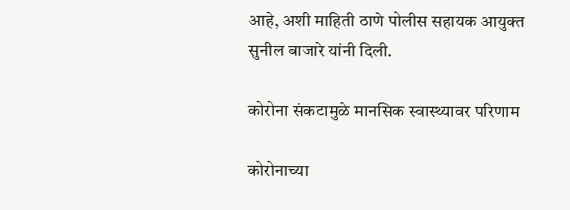आहे, अशी माहिती ठाणे पोलीस सहायक आयुक्त सुनील बाजारे यांनी दिली.

कोरोना संकटामुळे मानसिक स्वास्थ्यावर परिणाम

कोरोनाच्या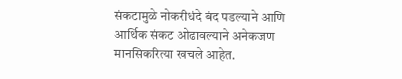संकटामुळे नोकरीधंदे बंद पडल्याने आणि आर्थिक संकट ओढावल्याने अनेकजण मानसिकरित्या खचले आहेत.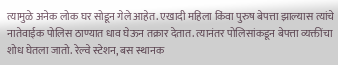त्यामुळे अनेक लोक घर सोडून गेले आहेत. एखादी महिला किंवा पुरुष बेपत्ता झाल्यास त्यांचे नातेवाईक पोलिस ठाण्यात धाव घेऊन तक्रार देतात. त्यानंतर पोलिसांकडून बेपत्ता व्यक्तींचा शोध घेतला जातो. रेल्वे स्टेशन, बस स्थानक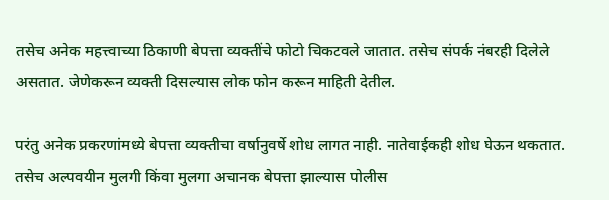तसेच अनेक महत्त्वाच्या ठिकाणी बेपत्ता व्यक्तींचे फोटो चिकटवले जातात. तसेच संपर्क नंबरही दिलेले असतात. जेणेकरून व्यक्ती दिसल्यास लोक फोन करून माहिती देतील.

परंतु अनेक प्रकरणांमध्ये बेपत्ता व्यक्तीचा वर्षानुवर्षे शोध लागत नाही. नातेवाईकही शोध घेऊन थकतात. तसेच अल्पवयीन मुलगी किंवा मुलगा अचानक बेपत्ता झाल्यास पोलीस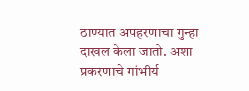ठाण्यात अपहरणाचा गुन्हा दाखल केला जातो. अशा प्रकरणाचे गांभीर्य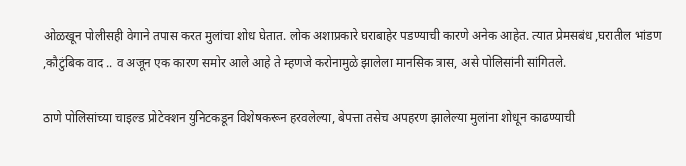ओळखून पोलीसही वेगाने तपास करत मुलांचा शोध घेतात. लोक अशाप्रकारे घराबाहेर पडण्याची कारणे अनेक आहेत. त्यात प्रेमसबंध ,घरातील भांडण ,कौटुंबिक वाद .. व अजून एक कारण समोर आले आहे ते म्हणजे करोनामुळे झालेला मानसिक त्रास, असे पोलिसांनी सांगितले.

ठाणे पोलिसांच्या चाइल्ड प्रोटेक्शन युनिटकडून विशेषकरून हरवलेल्या, बेपत्ता तसेच अपहरण झालेल्या मुलांना शोधून काढण्याची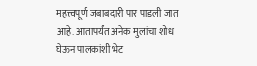महत्त्वपूर्ण जबाबदारी पार पाडली जात आहे. आतापर्यंत अनेक मुलांचा शोध घेऊन पालकांशी भेट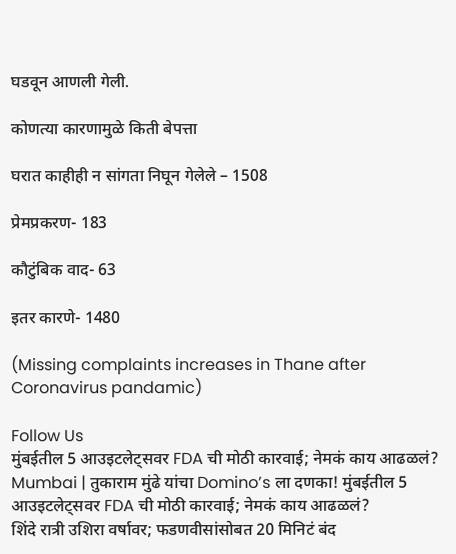घडवून आणली गेली.

कोणत्या कारणामुळे किती बेपत्ता

घरात काहीही न सांगता निघून गेलेले – 1508

प्रेमप्रकरण- 183

कौटुंबिक वाद- 63

इतर कारणे- 1480

(Missing complaints increases in Thane after Coronavirus pandamic)

Follow Us
मुंबईतील 5 आउइटलेट्सवर FDA ची मोठी कारवाई; नेमकं काय आढळलं?
Mumbai | तुकाराम मुंढे यांचा Domino’s ला दणका! मुंबईतील 5 आउइटलेट्सवर FDA ची मोठी कारवाई; नेमकं काय आढळलं?
शिंदे रात्री उशिरा वर्षावर; फडणवीसांसोबत 20 मिनिटं बंद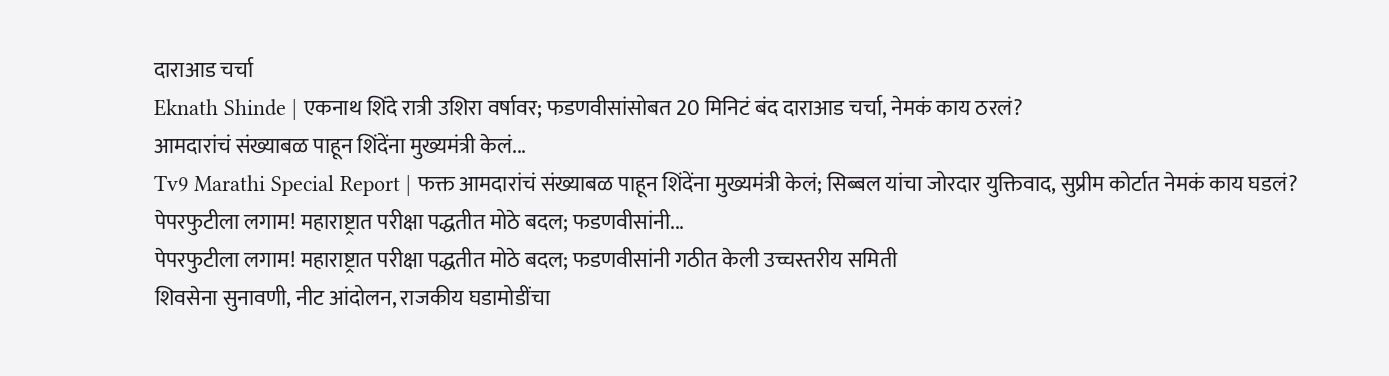दाराआड चर्चा
Eknath Shinde | एकनाथ शिंदे रात्री उशिरा वर्षावर; फडणवीसांसोबत 20 मिनिटं बंद दाराआड चर्चा, नेमकं काय ठरलं?
आमदारांचं संख्याबळ पाहून शिंदेंना मुख्यमंत्री केलं...
Tv9 Marathi Special Report | फक्त आमदारांचं संख्याबळ पाहून शिंदेंना मुख्यमंत्री केलं; सिब्बल यांचा जोरदार युक्तिवाद, सुप्रीम कोर्टात नेमकं काय घडलं?
पेपरफुटीला लगाम! महाराष्ट्रात परीक्षा पद्धतीत मोठे बदल; फडणवीसांनी...
पेपरफुटीला लगाम! महाराष्ट्रात परीक्षा पद्धतीत मोठे बदल; फडणवीसांनी गठीत केली उच्चस्तरीय समिती
शिवसेना सुनावणी, नीट आंदोलन, राजकीय घडामोडींचा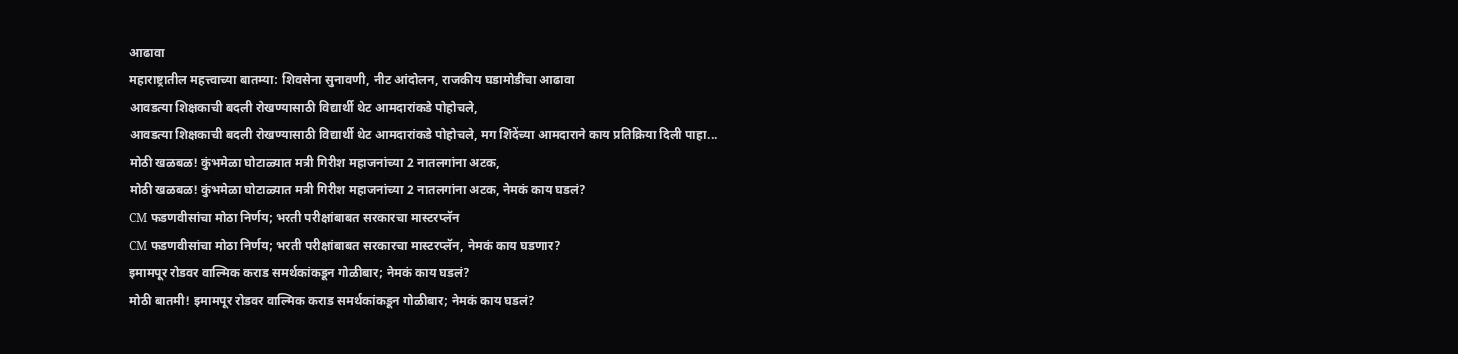आढावा
महाराष्ट्रातील महत्त्वाच्या बातम्या: शिवसेना सुनावणी, नीट आंदोलन, राजकीय घडामोडींचा आढावा
आवडत्या शिक्षकाची बदली रोखण्यासाठी विद्यार्थी थेट आमदारांकडे पोहोचले,
आवडत्या शिक्षकाची बदली रोखण्यासाठी विद्यार्थी थेट आमदारांकडे पोहोचले, मग शिंदेंच्या आमदाराने काय प्रतिक्रिया दिली पाहा...
मोठी खळबळ! कुंभमेळा घोटाळ्यात मत्री गिरीश महाजनांच्या 2 नातलगांना अटक,
मोठी खळबळ! कुंभमेळा घोटाळ्यात मत्री गिरीश महाजनांच्या 2 नातलगांना अटक, नेमकं काय घडलं?
CM फडणवीसांचा मोठा निर्णय; भरती परीक्षांबाबत सरकारचा मास्टरप्लॅन
CM फडणवीसांचा मोठा निर्णय; भरती परीक्षांबाबत सरकारचा मास्टरप्लॅन, नेमकं काय घडणार?
इमामपूर रोडवर वाल्मिक कराड समर्थकांकडून गोळीबार; नेमकं काय घडलं?
मोठी बातमी! इमामपूर रोडवर वाल्मिक कराड समर्थकांकडून गोळीबार; नेमकं काय घडलं?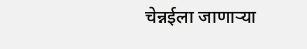चेन्नईला जाणाऱ्या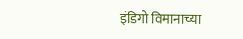इंडिगो विमानाच्या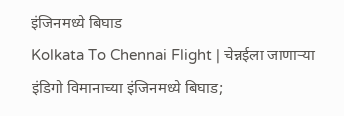इंजिनमध्ये बिघाड
Kolkata To Chennai Flight | चेन्नईला जाणाऱ्या इंडिगो विमानाच्या इंजिनमध्ये बिघाड;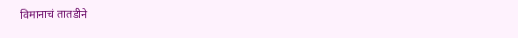विमानाचं तातडीने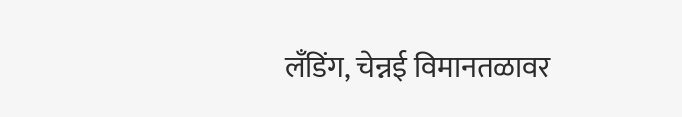लँडिंग, चेन्नई विमानतळावर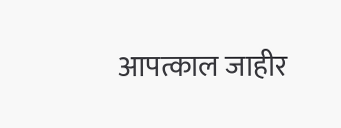आपत्काल जाहीर